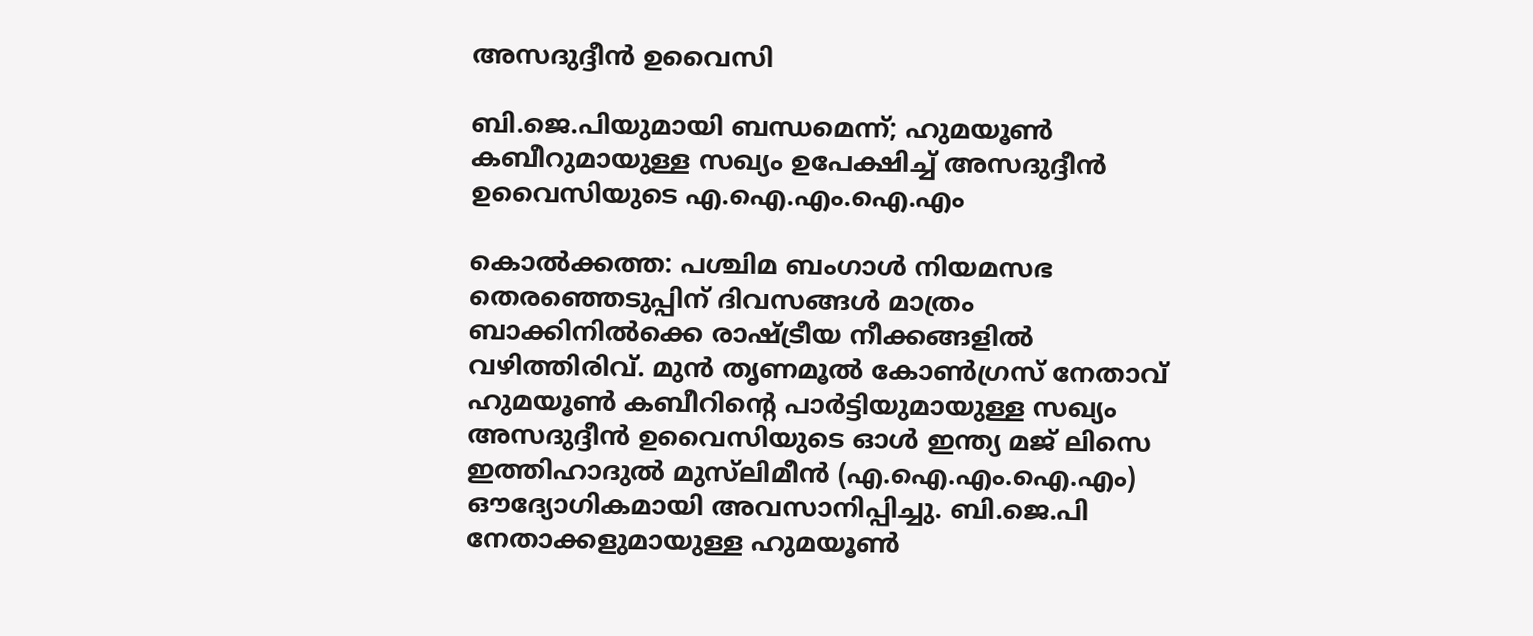അസദുദ്ദീൻ ഉവൈസി

ബി.ജെ.പിയുമായി ബന്ധമെന്ന്; ഹുമയൂൺ കബീറുമായുള്ള സഖ്യം ഉപേക്ഷിച്ച് അസദുദ്ദീൻ ഉവൈസിയുടെ എ.ഐ.എം.ഐ.എം

കൊൽക്കത്ത: പശ്ചിമ ബംഗാൾ നിയമസഭ തെരഞ്ഞെടുപ്പിന് ദിവസങ്ങൾ മാത്രം ബാക്കിനിൽക്കെ രാഷ്ട്രീയ നീക്കങ്ങളിൽ വഴിത്തിരിവ്. മുൻ തൃണമൂൽ കോൺഗ്രസ് നേതാവ് ഹുമയൂൺ കബീറിന്‍റെ പാർട്ടിയുമായുള്ള സഖ്യം അസദുദ്ദീൻ ഉവൈസിയുടെ ഓൾ ഇന്ത്യ മജ് ലിസെ ഇത്തിഹാദുൽ മുസ്‌ലിമീൻ (എ.ഐ.എം.ഐ.എം) ഔദ്യോഗികമായി അവസാനിപ്പിച്ചു. ബി.ജെ.പി നേതാക്കളുമായുള്ള ഹുമയൂൺ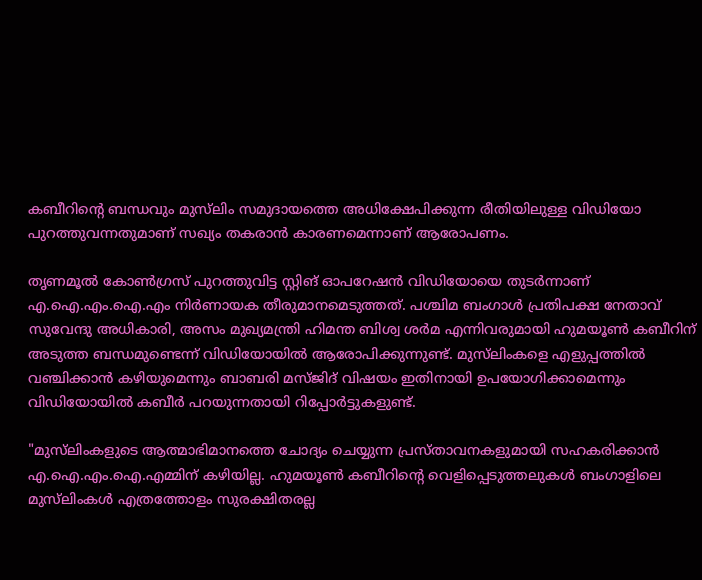കബീറിന്റെ ബന്ധവും മുസ്‌ലിം സമുദായത്തെ അധിക്ഷേപിക്കുന്ന രീതിയിലുള്ള വിഡിയോ പുറത്തുവന്നതുമാണ് സഖ്യം തകരാൻ കാരണമെന്നാണ് ആരോപണം.

തൃണമൂൽ കോൺഗ്രസ് പുറത്തുവിട്ട സ്റ്റിങ് ഓപറേഷൻ വിഡിയോയെ തുടർന്നാണ് എ.ഐ.എം.ഐ.എം നിർണായക തീരുമാനമെടുത്തത്. പശ്ചിമ ബംഗാൾ പ്രതിപക്ഷ നേതാവ് സുവേന്ദു അധികാരി, അസം മുഖ്യമന്ത്രി ഹിമന്ത ബിശ്വ ശർമ എന്നിവരുമായി ഹുമയൂൺ കബീറിന് അടുത്ത ബന്ധമുണ്ടെന്ന് വിഡിയോയിൽ ആരോപിക്കുന്നുണ്ട്. മുസ്‌ലിംകളെ എളുപ്പത്തിൽ വഞ്ചിക്കാൻ കഴിയുമെന്നും ബാബരി മസ്ജിദ് വിഷയം ഇതിനായി ഉപയോഗിക്കാമെന്നും വിഡിയോയിൽ കബീർ പറയുന്നതായി റിപ്പോർട്ടുകളുണ്ട്.

"മുസ്‌ലിംകളുടെ ആത്മാഭിമാനത്തെ ചോദ്യം ചെയ്യുന്ന പ്രസ്താവനകളുമായി സഹകരിക്കാൻ എ.ഐ.എം.ഐ.എമ്മിന് കഴിയില്ല. ഹുമയൂൺ കബീറിന്റെ വെളിപ്പെടുത്തലുകൾ ബംഗാളിലെ മുസ്‌ലിംകൾ എത്രത്തോളം സുരക്ഷിതരല്ല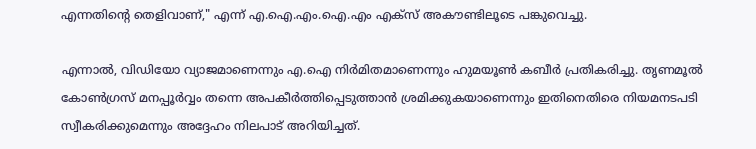എന്നതിന്റെ തെളിവാണ്," എന്ന് എ.ഐ.എം.ഐ.എം എക്സ് അകൗണ്ടിലൂടെ പങ്കുവെച്ചു.

എന്നാൽ, വിഡിയോ വ്യാജമാണെന്നും എ.ഐ നിർമിതമാണെന്നും ഹുമയൂൺ കബീർ പ്രതികരിച്ചു. തൃണമൂൽ കോൺഗ്രസ് മനപ്പൂർവ്വം തന്നെ അപകീർത്തിപ്പെടുത്താൻ ശ്രമിക്കുകയാണെന്നും ഇതിനെതിരെ നിയമനടപടി സ്വീകരിക്കുമെന്നും അദ്ദേഹം നിലപാട് അറിയിച്ചത്.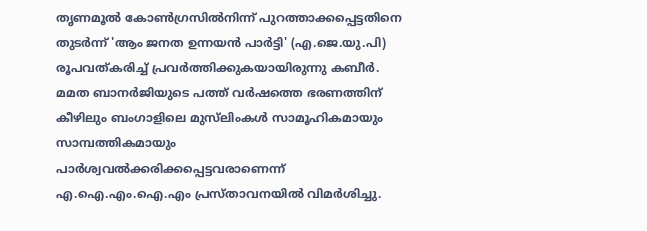തൃണമൂൽ കോൺഗ്രസിൽനിന്ന് പുറത്താക്കപ്പെട്ടതിനെ തുടർന്ന് 'ആം ജനത ഉന്നയൻ പാർട്ടി' (എ.ജെ.യു.പി) രൂപവത്കരിച്ച് പ്രവർത്തിക്കുകയായിരുന്നു കബീർ. മമത ബാനർജിയുടെ പത്ത് വർഷത്തെ ഭരണത്തിന് കീഴിലും ബംഗാളിലെ മുസ്‌ലിംകൾ സാമൂഹികമായും സാമ്പത്തികമായും പാർശ്വവൽക്കരിക്കപ്പെട്ടവരാണെന്ന് എ.ഐ.എം.ഐ.എം പ്രസ്താവനയിൽ വിമർശിച്ചു.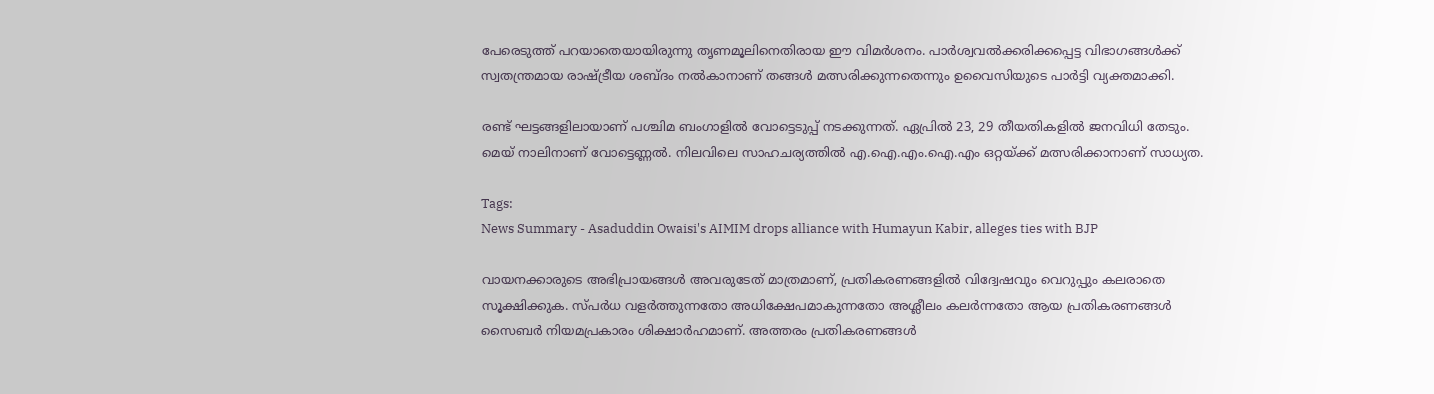പേരെടുത്ത് പറയാതെയായിരുന്നു തൃണമൂലിനെതിരായ ഈ വിമർശനം. പാർശ്വവൽക്കരിക്കപ്പെട്ട വിഭാഗങ്ങൾക്ക് സ്വതന്ത്രമായ രാഷ്ട്രീയ ശബ്ദം നൽകാനാണ് തങ്ങൾ മത്സരിക്കുന്നതെന്നും ഉവൈസിയുടെ പാർട്ടി വ്യക്തമാക്കി.

രണ്ട് ഘട്ടങ്ങളിലായാണ് പശ്ചിമ ബംഗാളിൽ വോട്ടെടുപ്പ് നടക്കുന്നത്. ഏപ്രിൽ 23, 29 തീയതികളിൽ ജനവിധി തേടും. മെയ് നാലിനാണ് വോട്ടെണ്ണൽ. നിലവിലെ സാഹചര്യത്തിൽ എ.ഐ.എം.ഐ.എം ഒറ്റയ്ക്ക് മത്സരിക്കാനാണ് സാധ്യത.

Tags:
News Summary - Asaduddin Owaisi's AIMIM drops alliance with Humayun Kabir, alleges ties with BJP

വായനക്കാരുടെ അഭിപ്രായങ്ങള്‍ അവരുടേത് മാത്രമാണ്, പ്രതികരണങ്ങളിൽ വിദ്വേഷവും വെറുപ്പും കലരാതെ സൂക്ഷിക്കുക. സ്പർധ വളർത്തുന്നതോ അധിക്ഷേപമാകുന്നതോ അശ്ലീലം കലർന്നതോ ആയ പ്രതികരണങ്ങൾ സൈബർ നിയമപ്രകാരം ശിക്ഷാർഹമാണ്. അത്തരം പ്രതികരണങ്ങൾ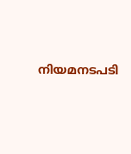നിയമനടപടി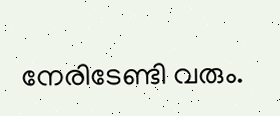നേരിടേണ്ടി വരും.